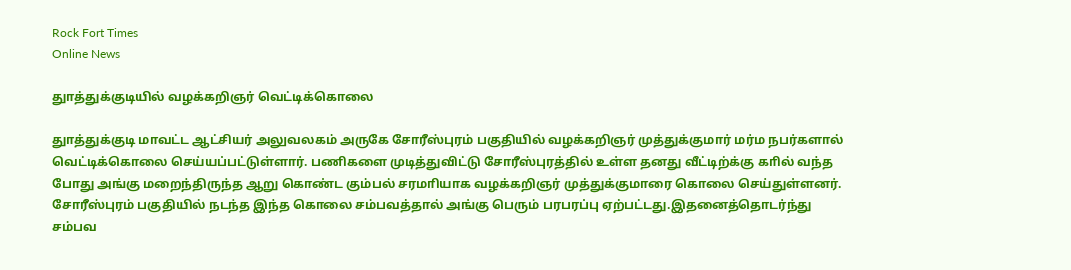Rock Fort Times
Online News

துாத்துக்குடியில் வழக்கறிஞர் வெட்டிக்கொலை

துாத்துக்குடி மாவட்ட ஆட்சியர் அலுவலகம் அருகே சோரீஸ்புரம் பகுதியில் வழக்கறிஞர் முத்துக்குமார் மர்ம நபர்களால் வெட்டிக்கொலை செய்யப்பட்டுள்ளார். பணிகளை முடித்துவிட்டு சோரீஸ்புரத்தில் உள்ள தனது வீட்டிற்க்கு காில் வந்த போது அங்கு மறைந்திருந்த ஆறு கொண்ட கும்பல் சரமாியாக வழக்கறிஞர் முத்துக்குமாரை கொலை செய்துள்ளனர். சோரீஸ்புரம் பகுதியில் நடந்த இந்த கொலை சம்பவத்தால் அங்கு பெரும் பரபரப்பு ஏற்பட்டது.இதனைத்தொடர்ந்து சம்பவ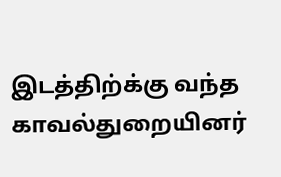இடத்திற்க்கு வந்த காவல்துறையினர்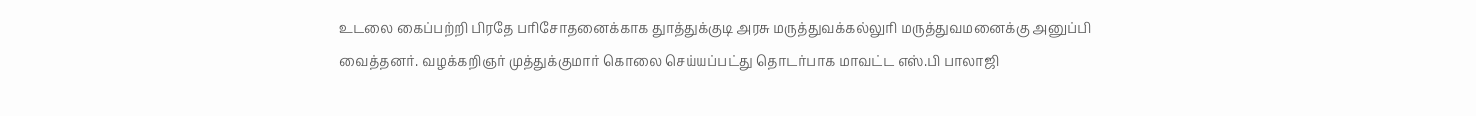உடலை கைப்பற்றி பிரதே பரிசோதனைக்காக துாத்துக்குடி அரசு மருத்துவக்கல்லுாி மருத்துவமனைக்கு அனுப்பி வைத்தனர். வழக்கறிஞர் முத்துக்குமார் கொலை செய்யப்பட்து தொடர்பாக மாவட்ட எஸ்.பி பாலாஜி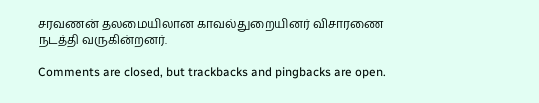சரவணன் தலமையிலான காவல்துறையினர் விசாரணை நடத்தி வருகின்றனர்.

Comments are closed, but trackbacks and pingbacks are open.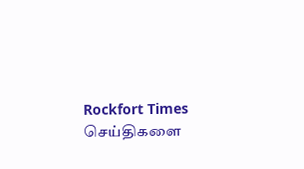Rockfort Times செய்திகளை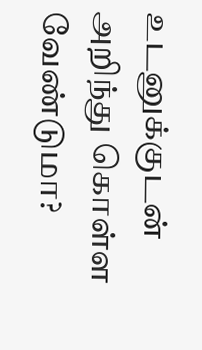உடனுக்குடன் அறிந்து கொள்ள வேண்டுமா?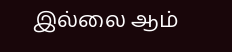இல்லை ஆம்